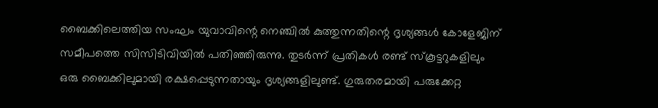ബൈക്കിലെത്തിയ സംഘം യുവാവിന്റെ നെഞ്ചിൽ കുത്തുന്നതിന്റെ ദൃശ്യങ്ങൾ കോളേജിന് സമീപത്തെ സിസിടിവിയിൽ പതിഞ്ഞിരുന്നു. തുടർന്ന് പ്രതികൾ രണ്ട് സ്കൂട്ടറുകളിലും ഒരു ബൈക്കിലുമായി രക്ഷപ്പെടുന്നതായും ദൃശ്യങ്ങളിലുണ്ട്. ഗുരുതരമായി പരുക്കേറ്റ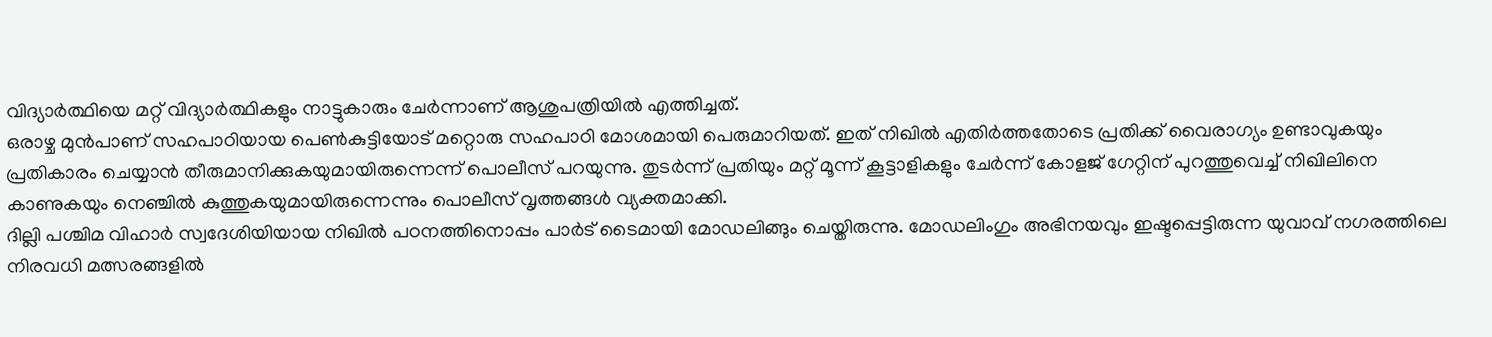വിദ്യാർത്ഥിയെ മറ്റ് വിദ്യാർത്ഥികളും നാട്ടുകാരും ചേർന്നാണ് ആശുപത്രിയിൽ എത്തിച്ചത്.
ഒരാഴ്ച മുൻപാണ് സഹപാഠിയായ പെൺകുട്ടിയോട് മറ്റൊരു സഹപാഠി മോശമായി പെരുമാറിയത്. ഇത് നിഖിൽ എതിർത്തതോടെ പ്രതിക്ക് വൈരാഗ്യം ഉണ്ടാവുകയും പ്രതികാരം ചെയ്യാൻ തീരുമാനിക്കുകയുമായിരുന്നെന്ന് പൊലീസ് പറയുന്നു. തുടർന്ന് പ്രതിയും മറ്റ് മൂന്ന് കൂട്ടാളികളും ചേർന്ന് കോളജ് ഗേറ്റിന് പുറത്തുവെച്ച് നിഖിലിനെ കാണുകയും നെഞ്ചിൽ കുത്തുകയുമായിരുന്നെന്നും പൊലീസ് വൃത്തങ്ങൾ വ്യക്തമാക്കി.
ദില്ലി പശ്ചിമ വിഹാർ സ്വദേശിയിയായ നിഖിൽ പഠനത്തിനൊപ്പം പാർട് ടൈമായി മോഡലിങ്ങും ചെയ്തിരുന്നു. മോഡലിംഗും അഭിനയവും ഇഷ്ടപ്പെട്ടിരുന്ന യുവാവ് നഗരത്തിലെ നിരവധി മത്സരങ്ങളിൽ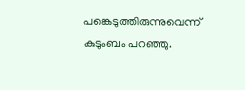പങ്കെടുത്തിരുന്നുവെന്ന് കുടുംബം പറഞ്ഞു.